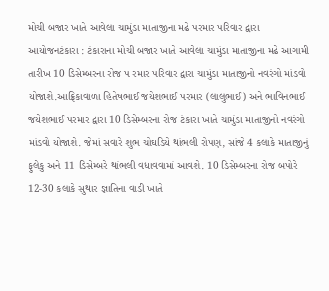મોચી બજાર ખાતે આવેલા ચામુંડા માતાજીના મઢે પરમાર પરિવાર દ્વારા આયોજનટંકારા : ટંકારાના મોચી બજાર ખાતે આવેલા ચામુંડા માતાજીના મઢે આગામી તારીખ 10 ડિસેમ્બરના રોજ પ રમાર પરિવાર દ્વારા ચામુંડા માતાજીનો નવરંગો માંડવો યોજાશે.આફ્રિકાવાળા હિતેષભાઈ જયેશભાઈ પરમાર (લાલુભાઈ) અને ભાવિનભાઈ જયેશભાઈ પરમાર દ્વારા 10 ડિસેમ્બરના રોજ ટંકારા ખાતે ચામુંડા માતાજીનો નવરંગો માંડવો યોજાશે. જેમાં સવારે શુભ ચોઘડિયે થાંભલી રોપણ, સાંજે 4 કલાકે માતાજીનું ફુલેકુ અને 11 ડિસેમ્બરે થાંભલી વધાવવામાં આવશે. 10 ડિસેમ્બરના રોજ બપોરે 12-30 કલાકે સુથાર જ્ઞાતિના વાડી ખાતે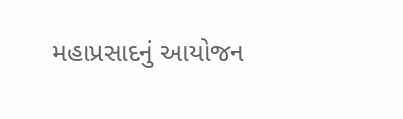મહાપ્રસાદનું આયોજન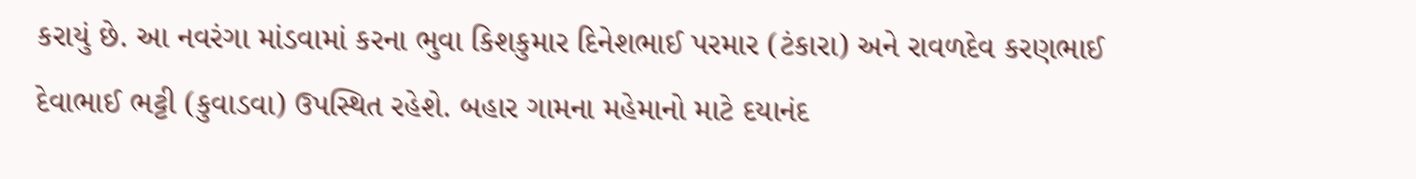કરાયું છે. આ નવરંગા માંડવામાં કરના ભુવા કિશકુમાર દિનેશભાઈ પરમાર (ટંકારા) અને રાવળદેવ કરણભાઈ દેવાભાઈ ભટ્ટી (કુવાડવા) ઉપસ્થિત રહેશે. બહાર ગામના મહેમાનો માટે દયાનંદ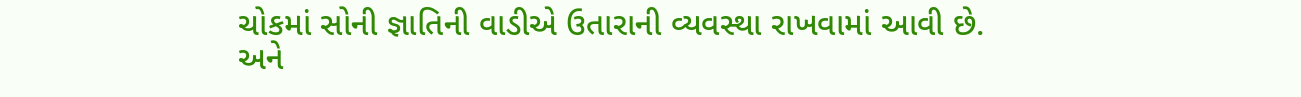ચોકમાં સોની જ્ઞાતિની વાડીએ ઉતારાની વ્યવસ્થા રાખવામાં આવી છે. અને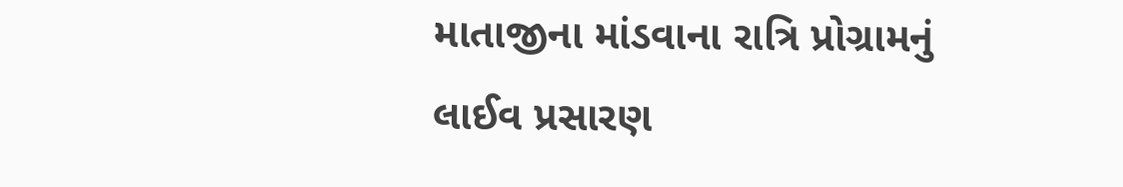માતાજીના માંડવાના રાત્રિ પ્રોગ્રામનું લાઈવ પ્રસારણ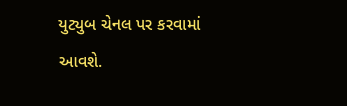યુટ્યુબ ચેનલ પર કરવામાં આવશે.